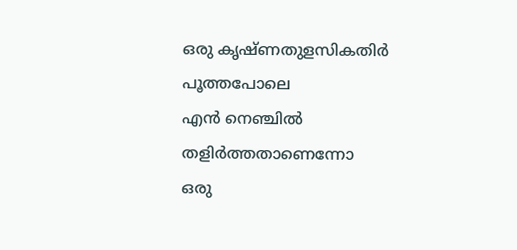ഒരു കൃഷ്ണതുളസികതിർ പൂത്തപോലെ
എൻ നെഞ്ചിൽ തളിർത്തതാണെന്നോ
ഒരു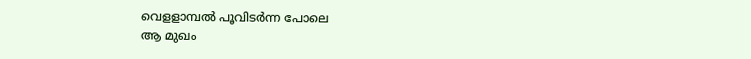വെളളാമ്പൽ പൂവിടർന്ന പോലെ
ആ മുഖം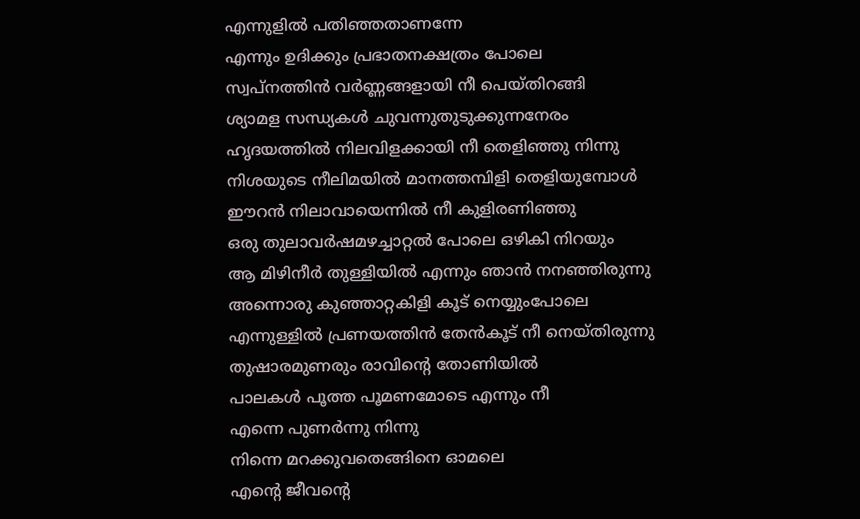എന്നുളിൽ പതിഞ്ഞതാണന്നേ
എന്നും ഉദിക്കും പ്രഭാതനക്ഷത്രം പോലെ
സ്വപ്നത്തിൻ വർണ്ണങ്ങളായി നീ പെയ്തിറങ്ങി
ശ്യാമള സന്ധ്യകൾ ചുവന്നുതുടുക്കുന്നനേരം
ഹൃദയത്തിൽ നിലവിളക്കായി നീ തെളിഞ്ഞു നിന്നു
നിശയുടെ നീലിമയിൽ മാനത്തമ്പിളി തെളിയുമ്പോൾ
ഈറൻ നിലാവായെന്നിൽ നീ കുളിരണിഞ്ഞു
ഒരു തുലാവർഷമഴച്ചാറ്റൽ പോലെ ഒഴികി നിറയും
ആ മിഴിനീർ തുള്ളിയിൽ എന്നും ഞാൻ നനഞ്ഞിരുന്നു
അന്നൊരു കുഞ്ഞാറ്റകിളി കൂട് നെയ്യുംപോലെ
എന്നുള്ളിൽ പ്രണയത്തിൻ തേൻകൂട് നീ നെയ്തിരുന്നു
തുഷാരമുണരും രാവിൻ്റെ തോണിയിൽ
പാലകൾ പൂത്ത പൂമണമോടെ എന്നും നീ
എന്നെ പുണർന്നു നിന്നു
നിന്നെ മറക്കുവതെങ്ങിനെ ഓമലെ
എൻ്റെ ജീവൻ്റെ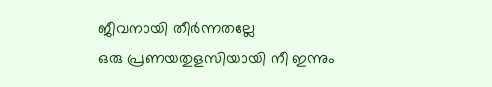ജീവനായി തീർന്നതല്ലേ
ഒരു പ്രണയതുളസിയായി നീ ഇന്നും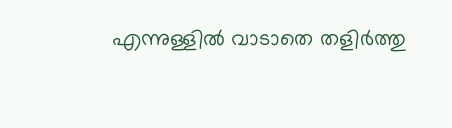എന്നുള്ളിൽ വാടാതെ തളിർത്തു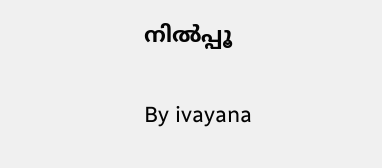നിൽപ്പൂ

By ivayana